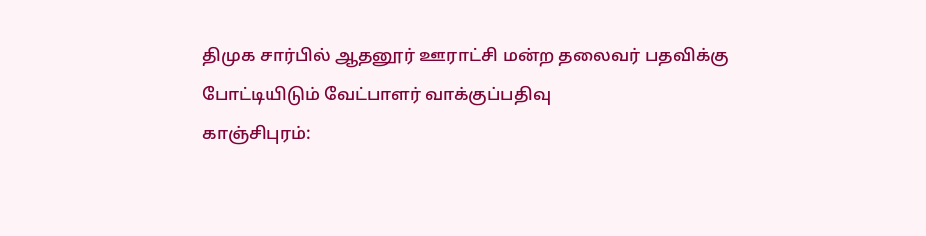திமுக சார்பில் ஆதனூர் ஊராட்சி மன்ற தலைவர் பதவிக்கு போட்டியிடும் வேட்பாளர் வாக்குப்பதிவு
காஞ்சிபுரம்: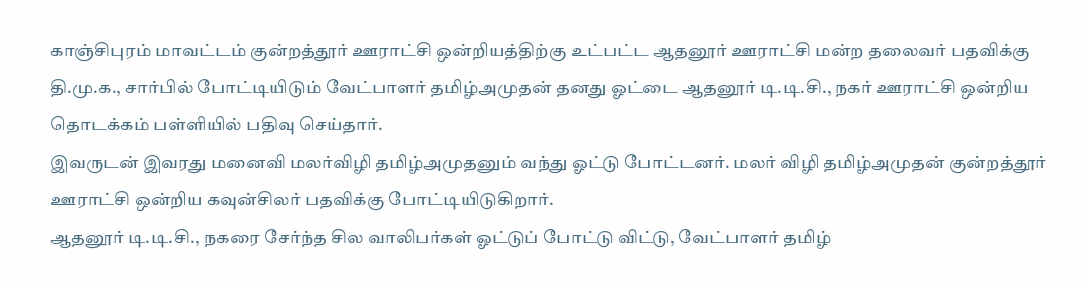காஞ்சிபுரம் மாவட்டம் குன்றத்தூர் ஊராட்சி ஒன்றியத்திற்கு உட்பட்ட ஆதனூர் ஊராட்சி மன்ற தலைவர் பதவிக்கு தி.மு.க., சார்பில் போட்டியிடும் வேட்பாளர் தமிழ்அமுதன் தனது ஓட்டை ஆதனூர் டி.டி.சி., நகர் ஊராட்சி ஒன்றிய தொடக்கம் பள்ளியில் பதிவு செய்தார்.
இவருடன் இவரது மனைவி மலர்விழி தமிழ்அமுதனும் வந்து ஓட்டு போட்டனர். மலர் விழி தமிழ்அமுதன் குன்றத்தூர் ஊராட்சி ஒன்றிய கவுன்சிலர் பதவிக்கு போட்டியிடுகிறார்.
ஆதனூர் டி.டி.சி., நகரை சேர்ந்த சில வாலிபர்கள் ஓட்டுப் போட்டு விட்டு, வேட்பாளர் தமிழ்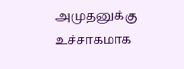அமுதனுக்கு உச்சாகமாக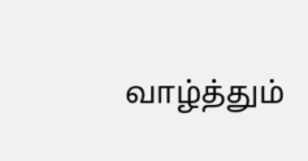வாழ்த்தும்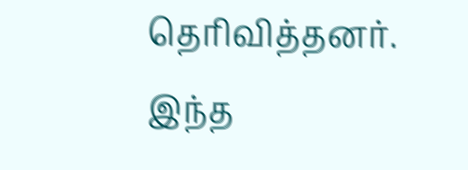தெரிவித்தனர். இந்த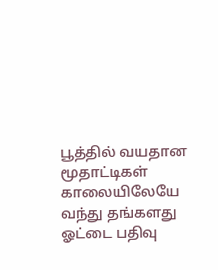பூத்தில் வயதான மூதாட்டிகள் காலையிலேயே வந்து தங்களது ஓட்டை பதிவு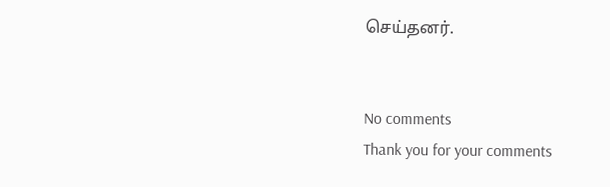செய்தனர்.


No comments
Thank you for your comments